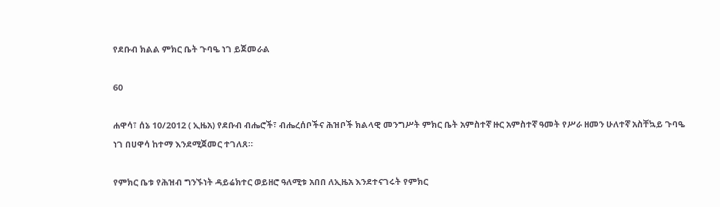የደቡብ ክልል ምክር ቤት ጉባዔ ነገ ይጀመራል

60

ሐዋሳ፣ ሰኔ 10/2012 ( ኢዜአ) የደቡብ ብሔሮች፣ ብሔረሰቦችና ሕዝቦች ክልላዊ መንግሥት ምክር ቤት አምስተኛ ዙር አምስተኛ ዓመት የሥራ ዘመን ሁለተኛ አስቸኳይ ጉባዔ ነገ በሀዋሳ ከተማ እንደሚጀመር ተገለጸ።

የምክር ቤቱ የሕዝብ ግንኙነት ዳይሬክተር ወይዘሮ ዓለሚቱ አበበ ለኢዜአ እንደተናገሩት የምክር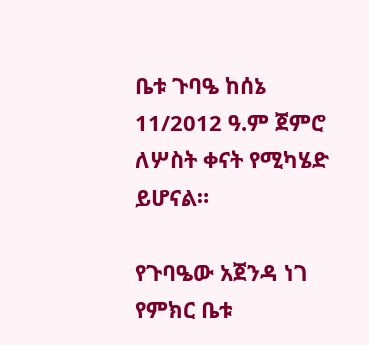ቤቱ ጉባዔ ከሰኔ 11/2012 ዓ.ም ጀምሮ ለሦስት ቀናት የሚካሄድ ይሆናል።

የጉባዔው አጀንዳ ነገ የምክር ቤቱ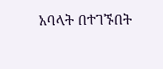አባላት በተገኙበት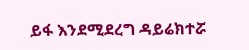ይፋ እንደሚደረግ ዳይሬክተሯ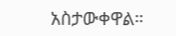አስታውቀዋል።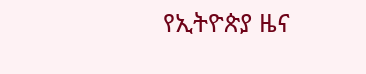የኢትዮጵያ ዜና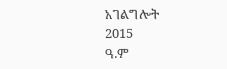አገልግሎት
2015
ዓ.ም